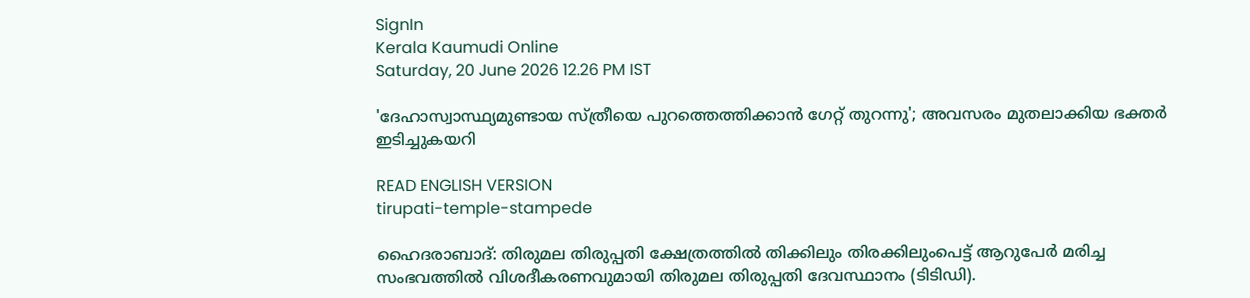SignIn
Kerala Kaumudi Online
Saturday, 20 June 2026 12.26 PM IST

'ദേഹാസ്വാസ്ഥ്യമുണ്ടായ സ്ത്രീയെ പുറത്തെത്തിക്കാൻ ഗേറ്റ് തുറന്നു'; അവസരം മുതലാക്കിയ ഭക്തർ ഇടിച്ചുകയറി

READ ENGLISH VERSION
tirupati-temple-stampede

ഹൈദരാബാദ്: തിരുമല തിരുപ്പതി ക്ഷേത്രത്തിൽ തിക്കിലും തിരക്കിലുംപെട്ട് ആറുപേർ മരിച്ച സംഭവത്തിൽ വിശദീകരണവുമായി തിരുമല തിരുപ്പതി ദേവസ്ഥാനം (ടിടിഡി).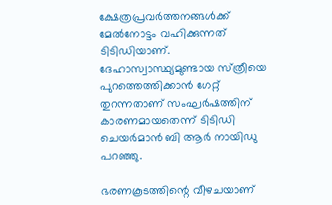ക്ഷേത്രപ്രവർത്തനങ്ങൾക്ക് മേൽനോട്ടം വഹിക്കുന്നത് ടിടിഡിയാണ്. ദേഹാസ്വാസ്ഥ്യമുണ്ടായ സ്‌ത്രീയെ പുറത്തെത്തിക്കാൻ ഗേറ്റ് തുറന്നതാണ് സംഘർഷത്തിന് കാരണമായതെന്ന് ടിടിഡി ചെയർമാൻ ബി ആർ നായിഡു പറഞ്ഞു.

ഭരണകൂടത്തിന്റെ വീഴ‌ചയാണ്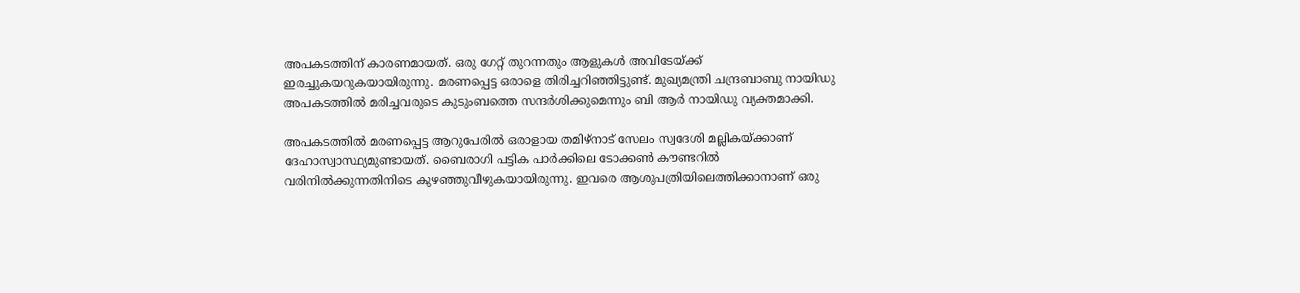അപകടത്തിന് കാരണമായത്. ഒരു ഗേറ്റ് തുറന്നതും ആളുകൾ അവിടേയ്ക്ക് ഇരച്ചുകയറുകയായിരുന്നു. മരണപ്പെട്ട ഒരാളെ തിരിച്ചറിഞ്ഞിട്ടുണ്ട്. മുഖ്യമന്ത്രി ചന്ദ്രബാബു നായിഡു അപകടത്തിൽ മരിച്ചവരുടെ കുടുംബത്തെ സന്ദർശിക്കുമെന്നും ബി ആർ നായിഡു വ്യക്തമാക്കി.

അപകടത്തിൽ മരണപ്പെട്ട ആറുപേരിൽ ഒരാളായ തമിഴ്‌നാട് സേലം സ്വദേശി മല്ലികയ്ക്കാണ് ദേഹാസ്വാസ്ഥ്യമുണ്ടായത്. ബൈരാഗി പട്ടിക പാ‌ർക്കിലെ ടോക്കൺ കൗണ്ടറിൽ വരിനിൽക്കുന്നതിനിടെ കുഴഞ്ഞുവീഴുകയായിരുന്നു. ഇവരെ ആശുപത്രിയിലെത്തിക്കാനാണ് ഒരു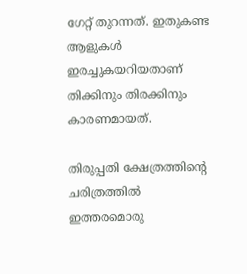ഗേറ്റ് തുറന്നത്. ഇതുകണ്ട ആളുകൾ ഇരച്ചുകയറിയതാണ് തിക്കിനും തിരക്കിനും കാരണമായത്.

തിരുപ്പതി ക്ഷേത്രത്തിന്റെ ചരിത്രത്തിൽ ഇത്തരമൊരു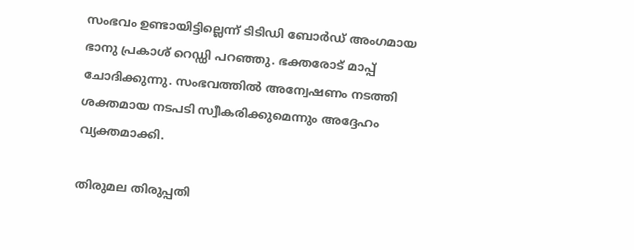സംഭവം ഉണ്ടായിട്ടില്ലെന്ന് ടിടിഡി ബോർഡ് അംഗമായ ഭാനു പ്രകാശ് റെഡ്ഡി പറഞ്ഞു. ഭക്തരോട് മാപ്പ് ചോദിക്കുന്നു. സംഭവത്തിൽ അന്വേഷണം നടത്തി ശക്തമായ നടപടി സ്വീകരിക്കുമെന്നും അദ്ദേഹം വ്യക്തമാക്കി.

തിരുമല തിരുപ്പതി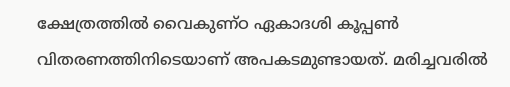ക്ഷേത്രത്തിൽ വൈകുണ്ഠ ഏകാദശി കൂപ്പൺ വിതരണത്തിനിടെയാണ് അപകടമുണ്ടായത്. മരിച്ചവരിൽ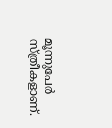മൂന്നുപേർ സ്ത്രീകളാണ്.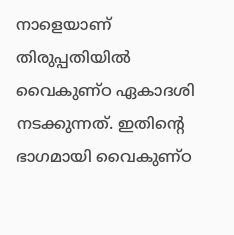നാളെയാണ് തിരുപ്പതിയിൽ വൈകുണ്ഠ ഏകാദശി നടക്കുന്നത്. ഇതിന്റെ ഭാഗമായി വൈകുണ്‌ഠ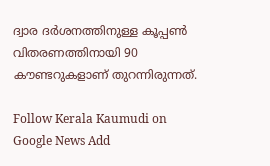ദ്വാര ദർശനത്തിനുള്ള കൂപ്പൺ വിതരണത്തിനായി 90 കൗണ്ടറുകളാണ് തുറന്നിരുന്നത്.

Follow Kerala Kaumudi on Google News Add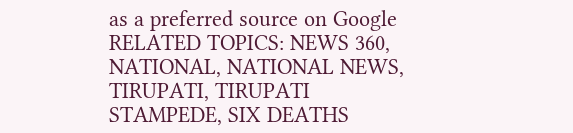as a preferred source on Google
RELATED TOPICS: NEWS 360, NATIONAL, NATIONAL NEWS, TIRUPATI, TIRUPATI STAMPEDE, SIX DEATHS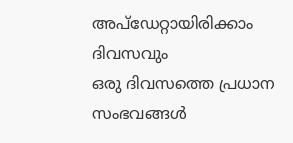അപ്ഡേറ്റായിരിക്കാം ദിവസവും
ഒരു ദിവസത്തെ പ്രധാന സംഭവങ്ങൾ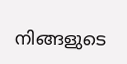നിങ്ങളുടെ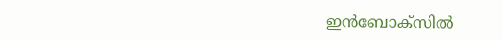ഇൻബോക്സിൽ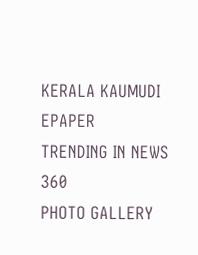KERALA KAUMUDI EPAPER
TRENDING IN NEWS 360
PHOTO GALLERY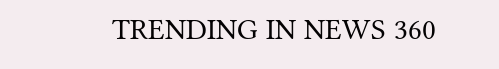TRENDING IN NEWS 360